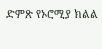ድምጽ የኦሮሚያ ክልል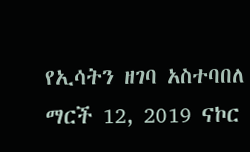የኢሳትን ዘገባ አስተባበለ ማርች 12, 2019 ናኮር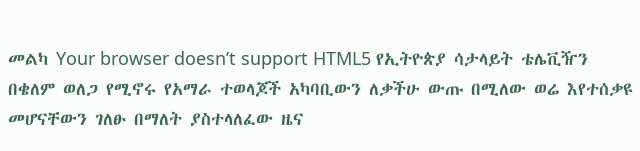መልካ Your browser doesn’t support HTML5 የኢትዮጵያ ሳታላይት ቴሌቪዥን በቄለም ወለጋ የሚኖሩ የአማራ ተወላጆች አካባቢውን ለቃችሁ ውጡ በሚለው ወሬ እየተሰቃዩ መሆናቸውን ገለፁ በማለት ያስተላለፈው ዜና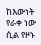ከእውነት የራቀ ነው ሲል የዞኑ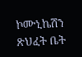ኮሙኒኬሽን ጽህፈት ቤት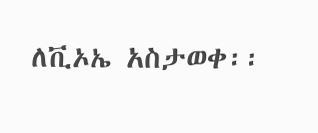ለቪኦኤ አስታወቀ፡፡